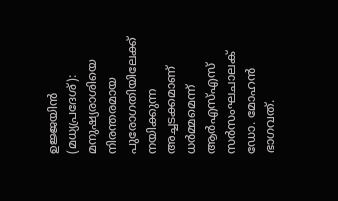ഉജ്ജയിൻ (മധ്യപ്രദേശ്): മനുഷ്യരാശിയെ നിരന്തരമായ പുരോഗതിയിലേക്ക് നയിക്കുന്ന അച്ചടക്കമാണ് ധർമ്മമെന്ന് ആർഎസ്എസ് സർസംഘചാലക് ഡോ. മോഹൻ ഭാഗവത്.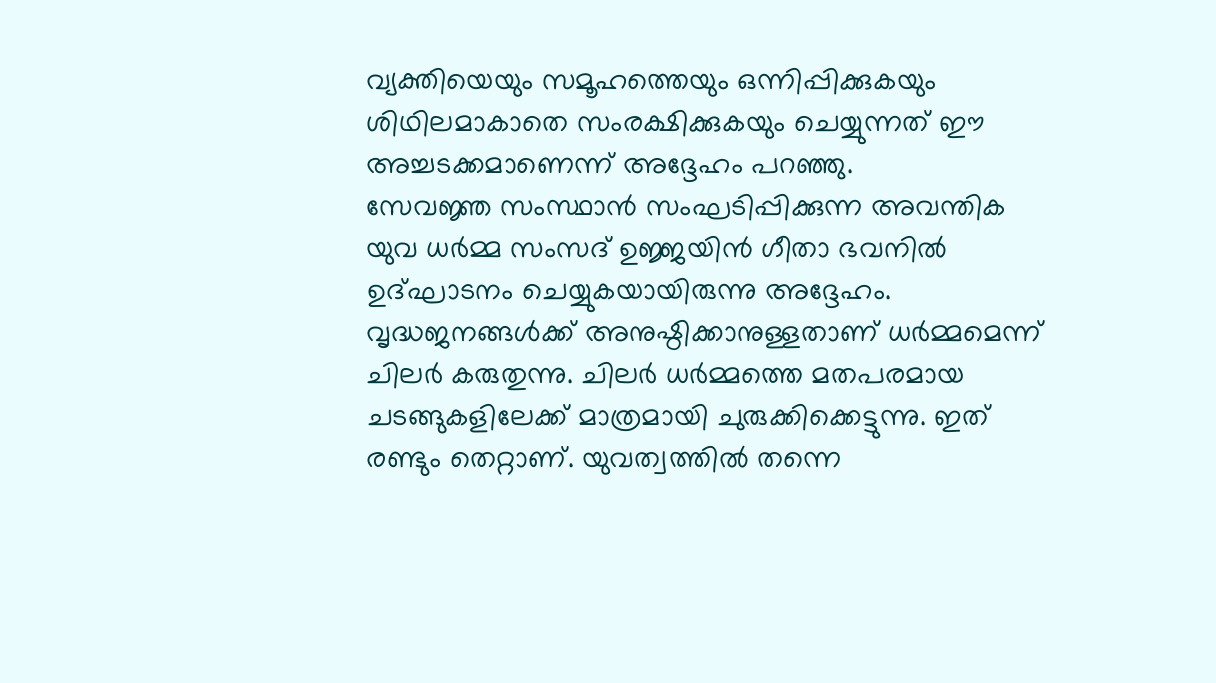വ്യക്തിയെയും സമൂഹത്തെയും ഒന്നിപ്പിക്കുകയും ശിഥിലമാകാതെ സംരക്ഷിക്കുകയും ചെയ്യുന്നത് ഈ അച്ചടക്കമാണെന്ന് അദ്ദേഹം പറഞ്ഞു.
സേവജ്ഞ സംസ്ഥാൻ സംഘടിപ്പിക്കുന്ന അവന്തിക യുവ ധർമ്മ സംസദ് ഉജ്ജയിൻ ഗീതാ ഭവനിൽ ഉദ്ഘാടനം ചെയ്യുകയായിരുന്നു അദ്ദേഹം. വൃദ്ധജനങ്ങൾക്ക് അനുഷ്ഠിക്കാനുള്ളതാണ് ധർമ്മമെന്ന് ചിലർ കരുതുന്നു. ചിലർ ധർമ്മത്തെ മതപരമായ ചടങ്ങുകളിലേക്ക് മാത്രമായി ചുരുക്കിക്കെട്ടുന്നു. ഇത് രണ്ടും തെറ്റാണ്. യുവത്വത്തിൽ തന്നെ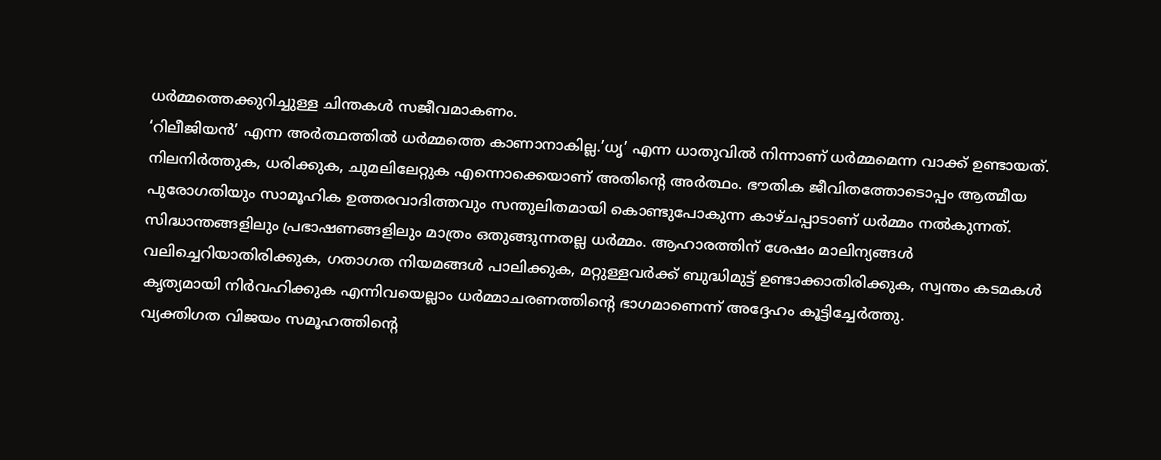ധർമ്മത്തെക്കുറിച്ചുള്ള ചിന്തകൾ സജീവമാകണം.
‘റിലീജിയൻ’ എന്ന അർത്ഥത്തിൽ ധർമ്മത്തെ കാണാനാകില്ല.’ധൃ’ എന്ന ധാതുവിൽ നിന്നാണ് ധർമ്മമെന്ന വാക്ക് ഉണ്ടായത്. നിലനിർത്തുക, ധരിക്കുക, ചുമലിലേറ്റുക എന്നൊക്കെയാണ് അതിന്റെ അർത്ഥം. ഭൗതിക ജീവിതത്തോടൊപ്പം ആത്മീയ പുരോഗതിയും സാമൂഹിക ഉത്തരവാദിത്തവും സന്തുലിതമായി കൊണ്ടുപോകുന്ന കാഴ്ചപ്പാടാണ് ധർമ്മം നൽകുന്നത്. സിദ്ധാന്തങ്ങളിലും പ്രഭാഷണങ്ങളിലും മാത്രം ഒതുങ്ങുന്നതല്ല ധർമ്മം. ആഹാരത്തിന് ശേഷം മാലിന്യങ്ങൾ വലിച്ചെറിയാതിരിക്കുക, ഗതാഗത നിയമങ്ങൾ പാലിക്കുക, മറ്റുള്ളവർക്ക് ബുദ്ധിമുട്ട് ഉണ്ടാക്കാതിരിക്കുക, സ്വന്തം കടമകൾ കൃത്യമായി നിർവഹിക്കുക എന്നിവയെല്ലാം ധർമ്മാചരണത്തിന്റെ ഭാഗമാണെന്ന് അദ്ദേഹം കൂട്ടിച്ചേർത്തു.
വ്യക്തിഗത വിജയം സമൂഹത്തിന്റെ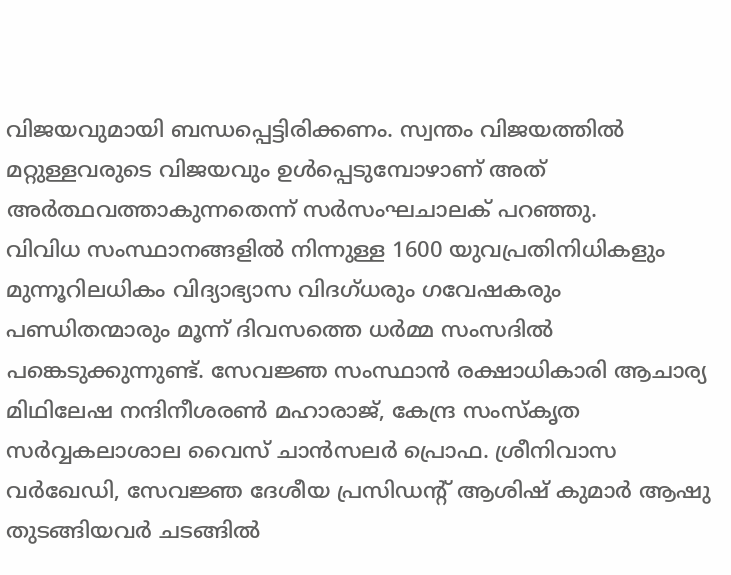വിജയവുമായി ബന്ധപ്പെട്ടിരിക്കണം. സ്വന്തം വിജയത്തിൽ മറ്റുള്ളവരുടെ വിജയവും ഉൾപ്പെടുമ്പോഴാണ് അത് അർത്ഥവത്താകുന്നതെന്ന് സർസംഘചാലക് പറഞ്ഞു.
വിവിധ സംസ്ഥാനങ്ങളിൽ നിന്നുള്ള 1600 യുവപ്രതിനിധികളും മുന്നൂറിലധികം വിദ്യാഭ്യാസ വിദഗ്ധരും ഗവേഷകരും പണ്ഡിതന്മാരും മൂന്ന് ദിവസത്തെ ധർമ്മ സംസദിൽ പങ്കെടുക്കുന്നുണ്ട്. സേവജ്ഞ സംസ്ഥാൻ രക്ഷാധികാരി ആചാര്യ മിഥിലേഷ നന്ദിനീശരൺ മഹാരാജ്, കേന്ദ്ര സംസ്കൃത സർവ്വകലാശാല വൈസ് ചാൻസലർ പ്രൊഫ. ശ്രീനിവാസ വർഖേഡി, സേവജ്ഞ ദേശീയ പ്രസിഡന്റ് ആശിഷ് കുമാർ ആഷു തുടങ്ങിയവർ ചടങ്ങിൽ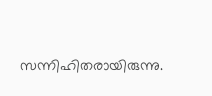സന്നിഹിതരായിരുന്നു.